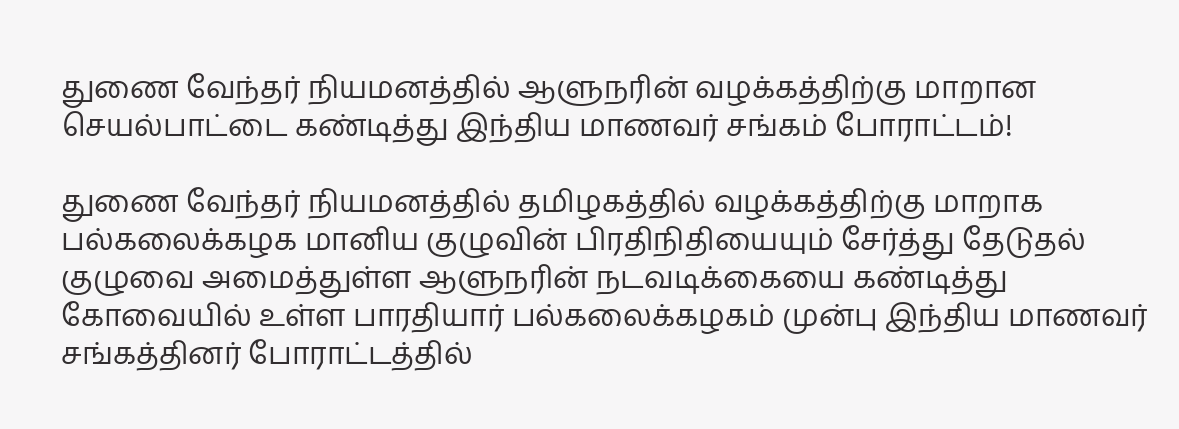துணை வேந்தர் நியமனத்தில் ஆளுநரின் வழக்கத்திற்கு மாறான செயல்பாட்டை கண்டித்து இந்திய மாணவர் சங்கம் போராட்டம்!

துணை வேந்தர் நியமனத்தில் தமிழகத்தில் வழக்கத்திற்கு மாறாக பல்கலைக்கழக மானிய குழுவின் பிரதிநிதியையும் சேர்த்து தேடுதல் குழுவை அமைத்துள்ள ஆளுநரின் நடவடிக்கையை கண்டித்து கோவையில் உள்ள பாரதியார் பல்கலைக்கழகம் முன்பு இந்திய மாணவர் சங்கத்தினர் போராட்டத்தில்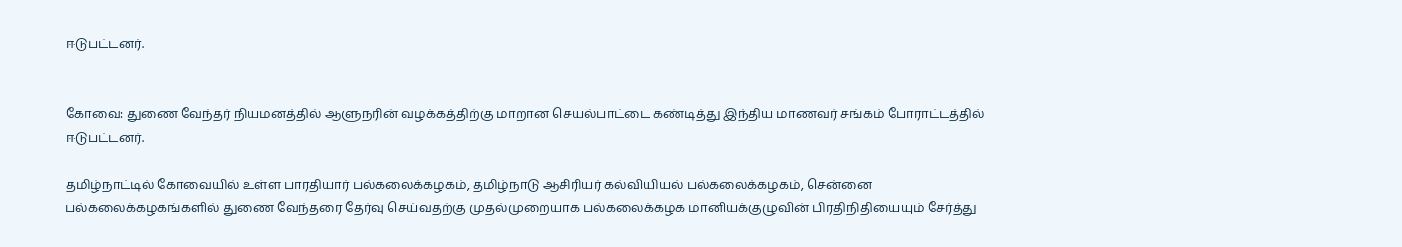ஈடுபட்டனர்.


கோவை: துணை வேந்தர் நியமனத்தில் ஆளுநரின் வழக்கத்திற்கு மாறான செயல்பாட்டை கண்டித்து இந்திய மாணவர் சங்கம் போராட்டத்தில் ஈடுபட்டனர்.

தமிழ்நாட்டில் கோவையில் உள்ள பாரதியார் பல்கலைக்கழகம், தமிழ்நாடு ஆசிரியர் கல்வியியல் பல்கலைக்கழகம், சென்னை பல்கலைக்கழகங்களில் துணை வேந்தரை தேர்வு செய்வதற்கு முதல்முறையாக பல்கலைக்கழக மானியக்குழுவின் பிரதிநிதியையும் சேர்த்து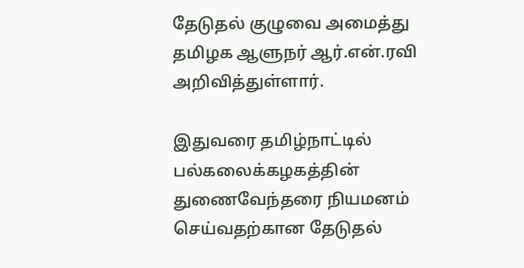தேடுதல் குழுவை அமைத்து தமிழக ஆளுநர் ஆர்.என்.ரவி அறிவித்துள்ளார்.

இதுவரை தமிழ்நாட்டில் பல்கலைக்கழகத்தின் துணைவேந்தரை நியமனம் செய்வதற்கான தேடுதல்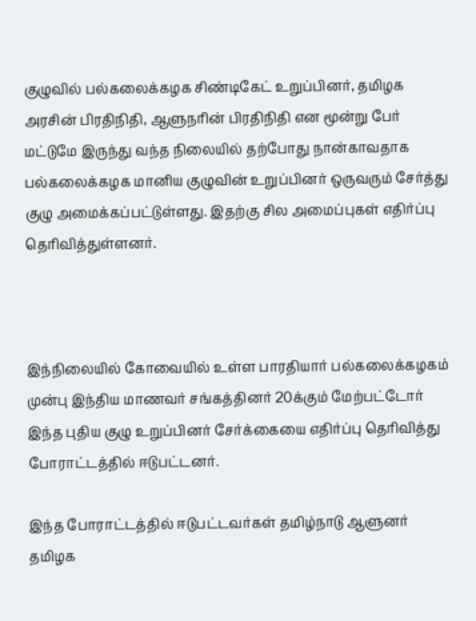குழுவில் பல்கலைக்கழக சிண்டிகேட் உறுப்பினர், தமிழக அரசின் பிரதிநிதி, ஆளுநரின் பிரதிநிதி என மூன்று பேர் மட்டுமே இருந்து வந்த நிலையில் தற்போது நான்காவதாக பல்கலைக்கழக மானிய குழுவின் உறுப்பினர் ஒருவரும் சேர்த்து குழு அமைக்கப்பட்டுள்ளது. இதற்கு சில அமைப்புகள் எதிர்ப்பு தெரிவித்துள்ளனர்.



இந்நிலையில் கோவையில் உள்ள பாரதியார் பல்கலைக்கழகம் முன்பு இந்திய மாணவர் சங்கத்தினர் 20க்கும் மேற்பட்டோர் இந்த புதிய குழு உறுப்பினர் சேர்க்கையை எதிர்ப்பு தெரிவித்து போராட்டத்தில் ஈடுபட்டனர்.

இந்த போராட்டத்தில் ஈடுபட்டவர்கள் தமிழ்நாடு ஆளுனர் தமிழக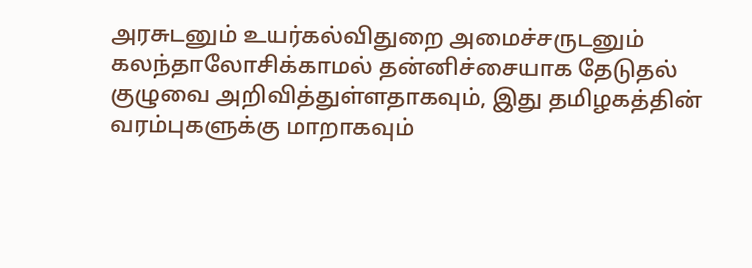அரசுடனும் உயர்கல்விதுறை அமைச்சருடனும் கலந்தாலோசிக்காமல் தன்னிச்சையாக தேடுதல் குழுவை அறிவித்துள்ளதாகவும், இது தமிழகத்தின் வரம்புகளுக்கு மாறாகவும்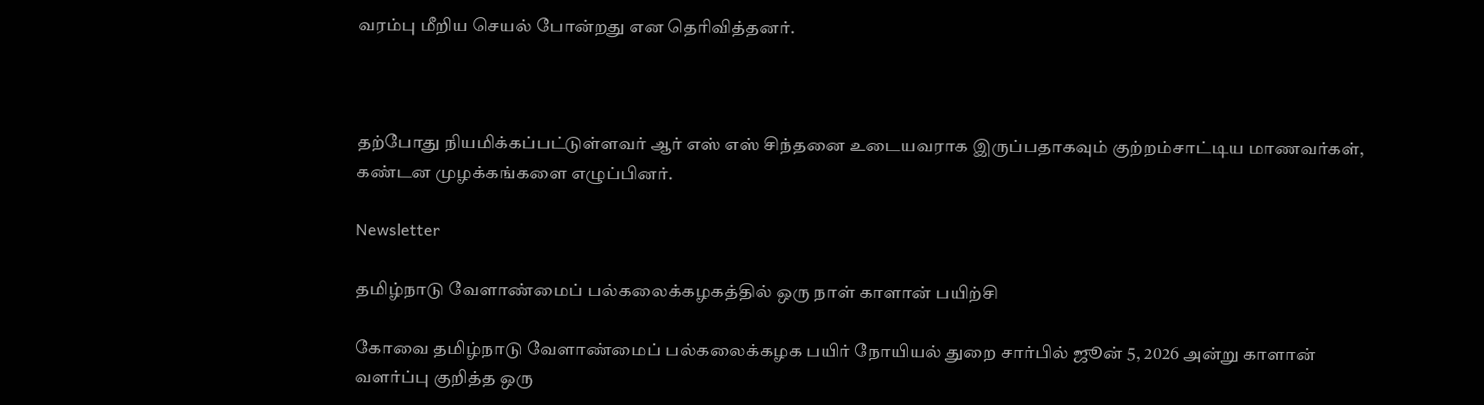வரம்பு மீறிய செயல் போன்றது என தெரிவித்தனர்.



தற்போது நியமிக்கப்பட்டுள்ளவர் ஆர் எஸ் எஸ் சிந்தனை உடையவராக இருப்பதாகவும் குற்றம்சாட்டிய மாணவர்கள், கண்டன முழக்கங்களை எழுப்பினர்.

Newsletter

தமிழ்நாடு வேளாண்மைப் பல்கலைக்கழகத்தில் ஒரு நாள் காளான் பயிற்சி

கோவை தமிழ்நாடு வேளாண்மைப் பல்கலைக்கழக பயிர் நோயியல் துறை சார்பில் ஜூன் 5, 2026 அன்று காளான் வளர்ப்பு குறித்த ஒரு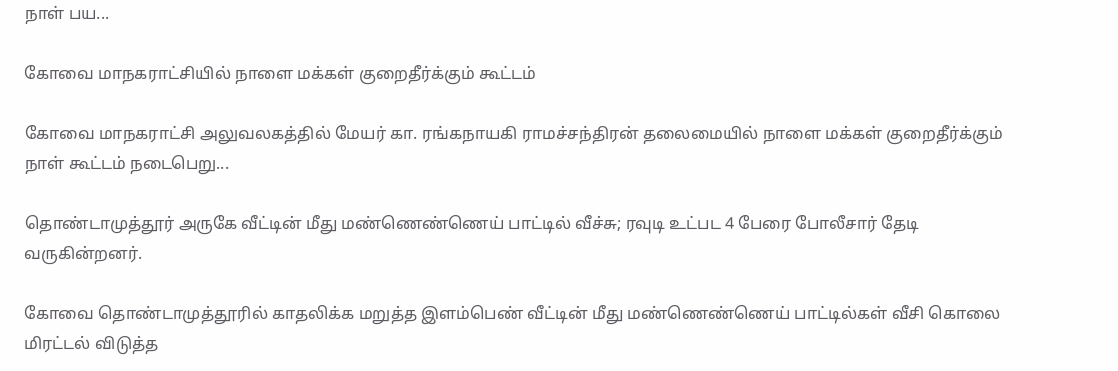நாள் பய...

கோவை மாநகராட்சியில் நாளை மக்கள் குறைதீர்க்கும் கூட்டம்

கோவை மாநகராட்சி அலுவலகத்தில் மேயர் கா. ரங்கநாயகி ராமச்சந்திரன் தலைமையில் நாளை மக்கள் குறைதீர்க்கும் நாள் கூட்டம் நடைபெறு...

தொண்டாமுத்தூர் அருகே வீட்டின் மீது மண்ணெண்ணெய் பாட்டில் வீச்சு; ரவுடி உட்பட 4 பேரை போலீசார் தேடி வருகின்றனர்.

கோவை தொண்டாமுத்தூரில் காதலிக்க மறுத்த இளம்பெண் வீட்டின் மீது மண்ணெண்ணெய் பாட்டில்கள் வீசி கொலை மிரட்டல் விடுத்த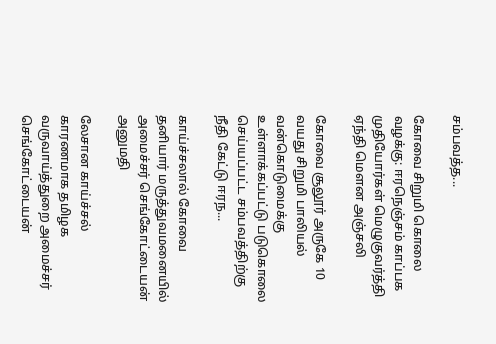சம்பவத்த...

கோவை சிறுமி கொலை வழக்கு: ஈரநெஞ்சம் காப்பக முதியோர்கள் மெழுகுவர்த்தி ஏந்தி மௌன அஞ்சலி

கோவை சூலூர் அருகே 10 வயது சிறுமி பாலியல் வன்கொடுமைக்கு உள்ளாக்கப்பட்டு படுகொலை செய்யப்பட்ட சம்பவத்திற்கு நீதி கேட்டு ஈரந...

காய்ச்சலால் கோவை தனியார் மருத்துவமனையில் அமைச்சர் செங்கோட்டையன் அனுமதி

லேசான காய்ச்சல் காரணமாக தமிழக வருவாய்த்துறை அமைச்சர் செங்கோட்டையன்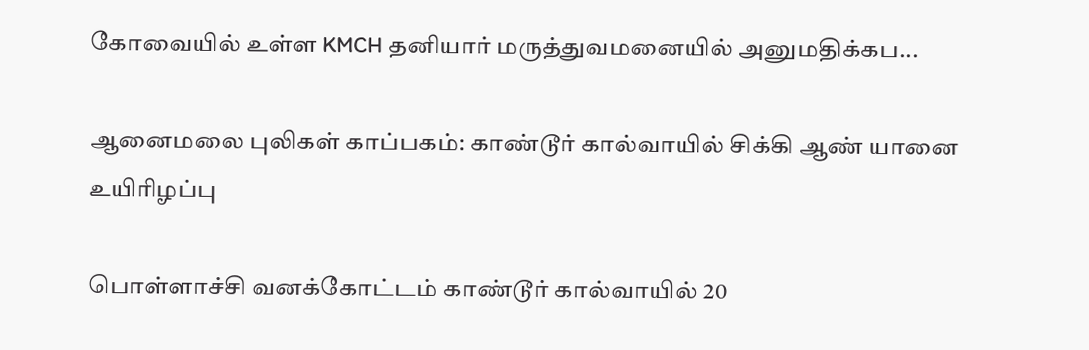கோவையில் உள்ள KMCH தனியார் மருத்துவமனையில் அனுமதிக்கப...

ஆனைமலை புலிகள் காப்பகம்: காண்டூர் கால்வாயில் சிக்கி ஆண் யானை உயிரிழப்பு

பொள்ளாச்சி வனக்கோட்டம் காண்டூர் கால்வாயில் 20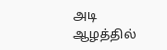அடி ஆழத்தில்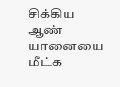சிக்கிய ஆண் யானையை மீட்க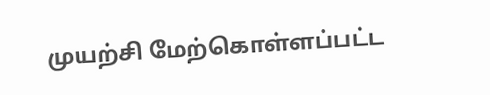முயற்சி மேற்கொள்ளப்பட்ட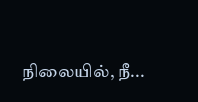நிலையில், நீ...